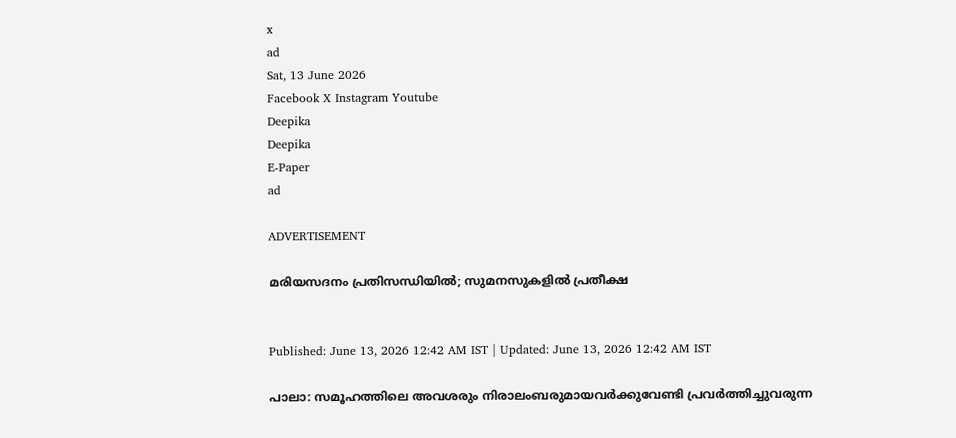x
ad
Sat, 13 June 2026
Facebook X Instagram Youtube
Deepika
Deepika
E-Paper
ad

ADVERTISEMENT

മരിയസദനം പ്രതിസന്ധിയില്‍; സുമനസുകളില്‍ പ്രതീക്ഷ


Published: June 13, 2026 12:42 AM IST | Updated: June 13, 2026 12:42 AM IST

പാലാ: സമൂഹത്തിലെ അവശരും നിരാലംബരുമായവര്‍ക്കുവേണ്ടി പ്രവര്‍ത്തിച്ചുവരുന്ന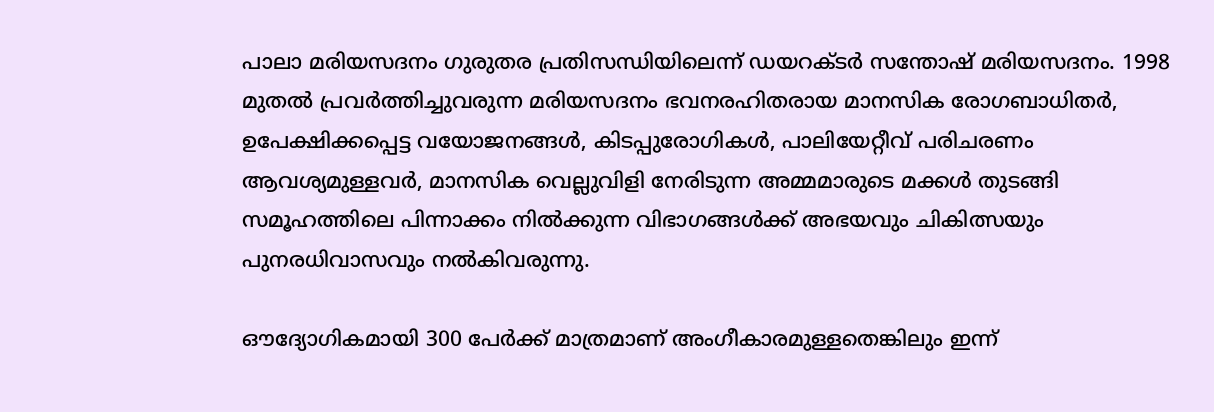പാലാ മരിയസദനം ഗുരുതര പ്രതിസന്ധിയിലെന്ന് ഡയറക്ടര്‍ സന്തോഷ് മരിയസദനം. 1998 മുതല്‍ പ്രവര്‍ത്തിച്ചുവരുന്ന മരിയസദനം ഭവനരഹിതരായ മാനസിക രോഗബാധിതര്‍, ഉപേക്ഷിക്കപ്പെട്ട വയോജനങ്ങള്‍, കിടപ്പുരോഗികള്‍, പാലിയേറ്റീവ് പരിചരണം ആവശ്യമുള്ളവര്‍, മാനസിക വെല്ലുവിളി നേരിടുന്ന അമ്മമാരുടെ മക്കള്‍ തുടങ്ങി സമൂഹത്തിലെ പിന്നാക്കം നില്‍ക്കുന്ന വിഭാഗങ്ങള്‍ക്ക് അഭയവും ചികിത്സയും പുനരധിവാസവും നല്‍കിവരുന്നു.

ഔദ്യോഗികമായി 300 പേര്‍ക്ക് മാത്രമാണ് അംഗീകാരമുള്ളതെങ്കിലും ഇന്ന്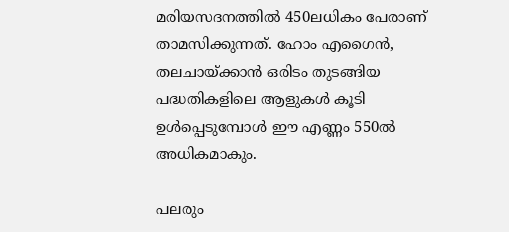മരിയസദനത്തില്‍ 450ലധികം പേരാണ് താമസിക്കുന്നത്. ഹോം എഗൈന്‍, തലചായ്ക്കാന്‍ ഒരിടം തുടങ്ങിയ പദ്ധതികളിലെ ആളുകള്‍ കൂടി ഉള്‍പ്പെടുമ്പോള്‍ ഈ എണ്ണം 550ൽ അധികമാകും.

പലരും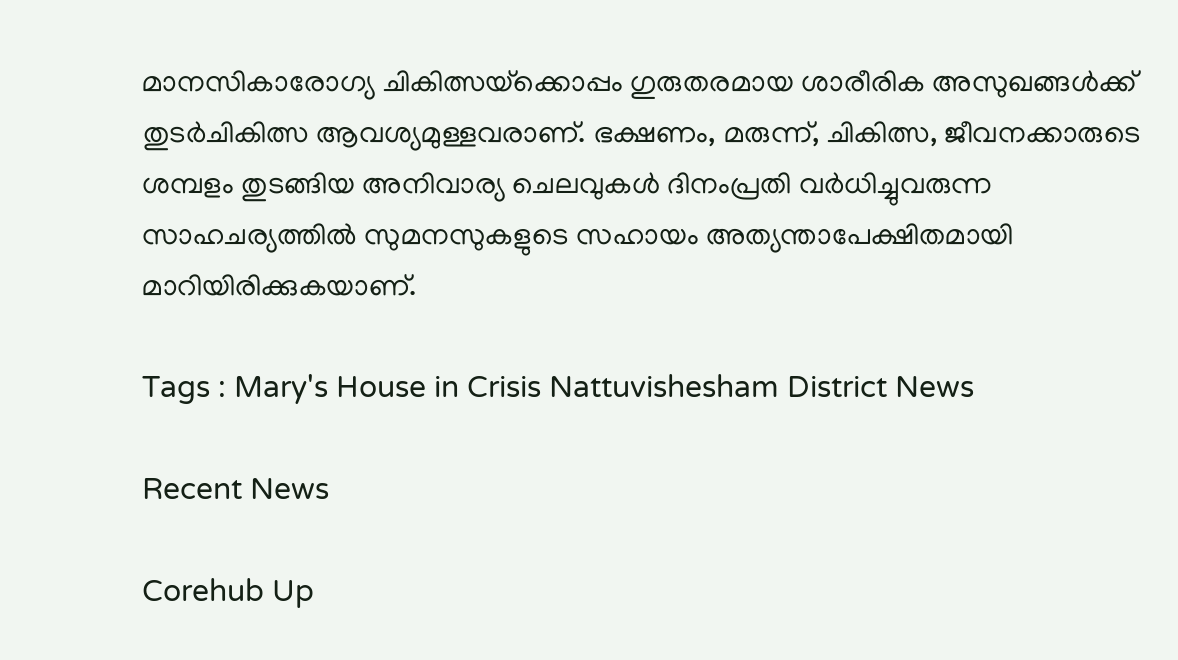മാനസികാരോഗ്യ ചികിത്സയ്‌ക്കൊപ്പം ഗുരുതരമായ ശാരീരിക അസുഖങ്ങള്‍ക്ക് തുടര്‍ചികിത്സ ആവശ്യമുള്ളവരാണ്. ഭക്ഷണം, മരുന്ന്, ചികിത്സ, ജീവനക്കാരുടെ ശമ്പളം തുടങ്ങിയ അനിവാര്യ ചെലവുകള്‍ ദിനംപ്രതി വര്‍ധിച്ചുവരുന്ന സാഹചര്യത്തില്‍ സുമനസുകളുടെ സഹായം അത്യന്താപേക്ഷിതമായി മാറിയിരിക്കുകയാണ്.

Tags : Mary's House in Crisis Nattuvishesham District News

Recent News

Corehub Up